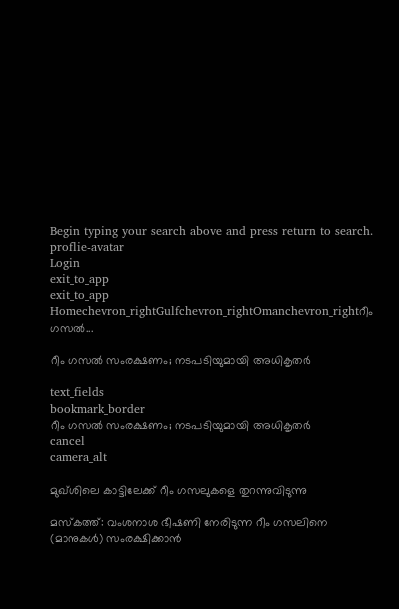Begin typing your search above and press return to search.
proflie-avatar
Login
exit_to_app
exit_to_app
Homechevron_rightGulfchevron_rightOmanchevron_rightറീം ഗസൽ...

റീം ഗസൽ സംരക്ഷണം; നടപടിയുമായി അധികൃതർ

text_fields
bookmark_border
റീം ഗസൽ സംരക്ഷണം; നടപടിയുമായി അധികൃതർ
cancel
camera_alt

മുഖ്‌ശിലെ കാട്ടിലേക്ക് റീം ഗസലുകളെ തുറന്നുവിടുന്നു

മസ്കത്ത്: വംശനാശ ഭീഷണി നേരിടുന്ന റീം ഗസലിനെ (മാനുകൾ) സംരക്ഷിക്കാൻ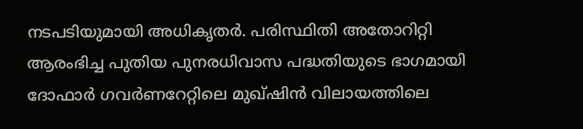നടപടിയുമായി അധികൃതർ. പരിസ്ഥിതി അതോറിറ്റി ആരംഭിച്ച പുതിയ പുനരധിവാസ പദ്ധതിയുടെ ഭാഗമായി ദോഫാർ ഗവർണറേറ്റിലെ മുഖ്‌ഷിൻ വിലായത്തിലെ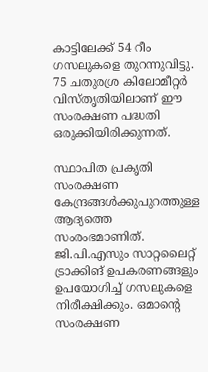കാട്ടിലേക്ക് 54 റീം ഗസലുകളെ തുറന്നുവിട്ടു. 75 ചതുരശ്ര കിലോമീറ്റർ വിസ്തൃതിയിലാണ് ഈ സംരക്ഷണ പദ്ധതി ഒരുക്കിയിരിക്കുന്നത്.

സ്ഥാപിത പ്രകൃതി സംരക്ഷണ കേന്ദ്രങ്ങൾക്കുപുറത്തുള്ള ആദ്യത്തെ സംരംഭമാണിത്. ജി.പി.എസും സാറ്റലൈറ്റ് ട്രാക്കിങ് ഉപകരണങ്ങളും ഉപയോഗിച്ച് ഗസലുകളെ നിരീക്ഷിക്കും. ഒമാന്റെ സംരക്ഷണ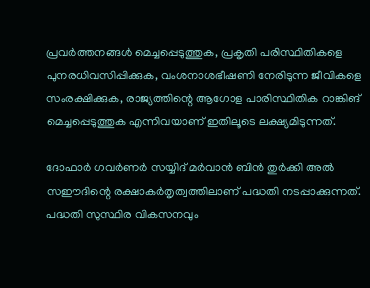പ്രവർത്തനങ്ങൾ മെച്ചപ്പെടുത്തുക, പ്രകൃതി പരിസ്ഥിതികളെ പുനരധിവസിപ്പിക്കുക, വംശനാശഭീഷണി നേരിടുന്ന ജീവികളെ സംരക്ഷിക്കുക, രാജ്യത്തിന്റെ ആഗോള പാരിസ്ഥിതിക റാങ്കിങ് മെച്ചപ്പെടുത്തുക എന്നിവയാണ് ഇതിലൂടെ ലക്ഷ്യമിടുന്നത്.

ദോഫാർ ഗവർണർ സയ്യിദ് മർവാൻ ബിൻ തുർക്കി അൽ സഈദിന്റെ രക്ഷാകർതൃത്വത്തിലാണ് പദ്ധതി നടപ്പാക്കുന്നത്. പദ്ധതി സുസ്ഥിര വികസനവും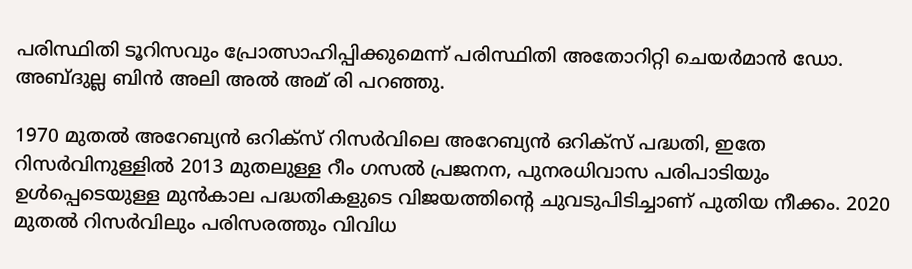പരിസ്ഥിതി ടൂറിസവും പ്രോത്സാഹിപ്പിക്കുമെന്ന് പരിസ്ഥിതി അതോറിറ്റി ചെയർമാൻ ഡോ. അബ്ദുല്ല ബിൻ അലി അൽ അമ് രി പറഞ്ഞു.

1970 മുതൽ അറേബ്യൻ ഒറിക്സ് റിസർവിലെ അറേബ്യൻ ഒറിക്സ് പദ്ധതി, ഇതേ റിസർവിനുള്ളിൽ 2013 മുതലുള്ള റീം ഗസൽ പ്രജനന, പുനരധിവാസ പരിപാടിയും ഉൾപ്പെടെയുള്ള മുൻകാല പദ്ധതികളുടെ വിജയത്തിന്റെ ചുവടുപിടിച്ചാണ് പുതിയ നീക്കം. 2020 മുതൽ റിസർവിലും പരിസരത്തും വിവിധ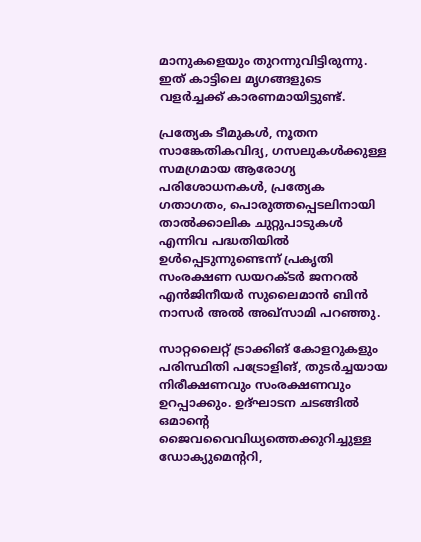മാനുകളെയും തുറന്നുവിട്ടിരുന്നു. ഇത് കാട്ടിലെ മൃഗങ്ങളുടെ വളർച്ചക്ക് കാരണമായിട്ടുണ്ട്.

പ്രത്യേക ടീമുകൾ, നൂതന സാങ്കേതികവിദ്യ, ഗസലുകൾക്കുള്ള സമഗ്രമായ ആരോഗ്യ പരിശോധനകൾ, പ്രത്യേക ഗതാഗതം, പൊരുത്തപ്പെടലിനായി താൽക്കാലിക ചുറ്റുപാടുകൾ എന്നിവ പദ്ധതിയിൽ ഉൾപ്പെടുന്നുണ്ടെന്ന് പ്രകൃതി സംരക്ഷണ ഡയറക്ടർ ജനറൽ എൻജിനീയർ സുലൈമാൻ ബിൻ നാസർ അൽ അഖ്‌സാമി പറഞ്ഞു.

സാറ്റലൈറ്റ് ട്രാക്കിങ് കോളറുകളും പരിസ്ഥിതി പട്രോളിങ്, തുടർച്ചയായ നിരീക്ഷണവും സംരക്ഷണവും ഉറപ്പാക്കും. ഉദ്ഘാടന ചടങ്ങിൽ ഒമാന്റെ ജൈവവൈവിധ്യത്തെക്കുറിച്ചുള്ള ഡോക്യുമെന്ററി,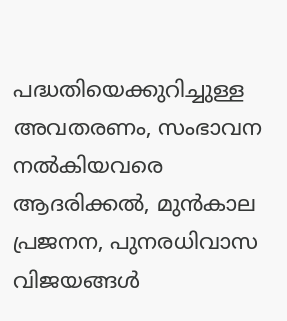പദ്ധതിയെക്കുറിച്ചുള്ള അവതരണം, സംഭാവന നൽകിയവരെ ആദരിക്കൽ, മുൻകാല പ്രജനന, പുനരധിവാസ വിജയങ്ങൾ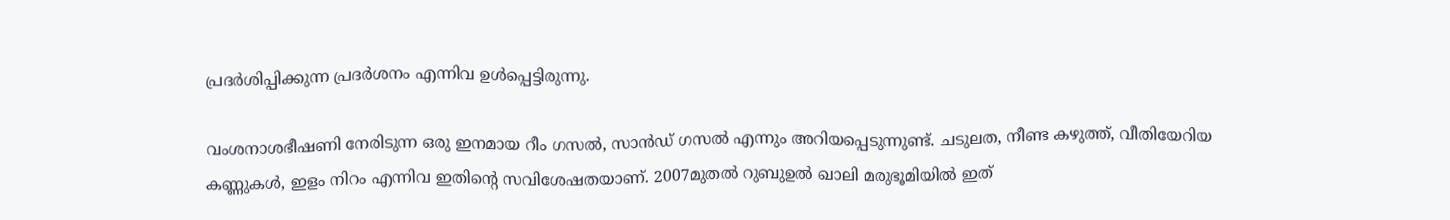പ്രദർശിപ്പിക്കുന്ന പ്രദർശനം എന്നിവ ഉൾപ്പെട്ടിരുന്നു.

വംശനാശഭീഷണി നേരിടുന്ന ഒരു ഇനമായ റീം ഗസൽ, സാൻഡ് ഗസൽ എന്നും അറിയപ്പെടുന്നുണ്ട്. ചടുലത, നീണ്ട കഴുത്ത്, വീതിയേറിയ കണ്ണുകൾ, ഇളം നിറം എന്നിവ ഇതിന്റെ സവിശേഷതയാണ്. 2007മുതൽ റുബുഉൽ ഖാലി മരുഭൂമിയിൽ ഇത്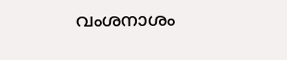വംശനാശം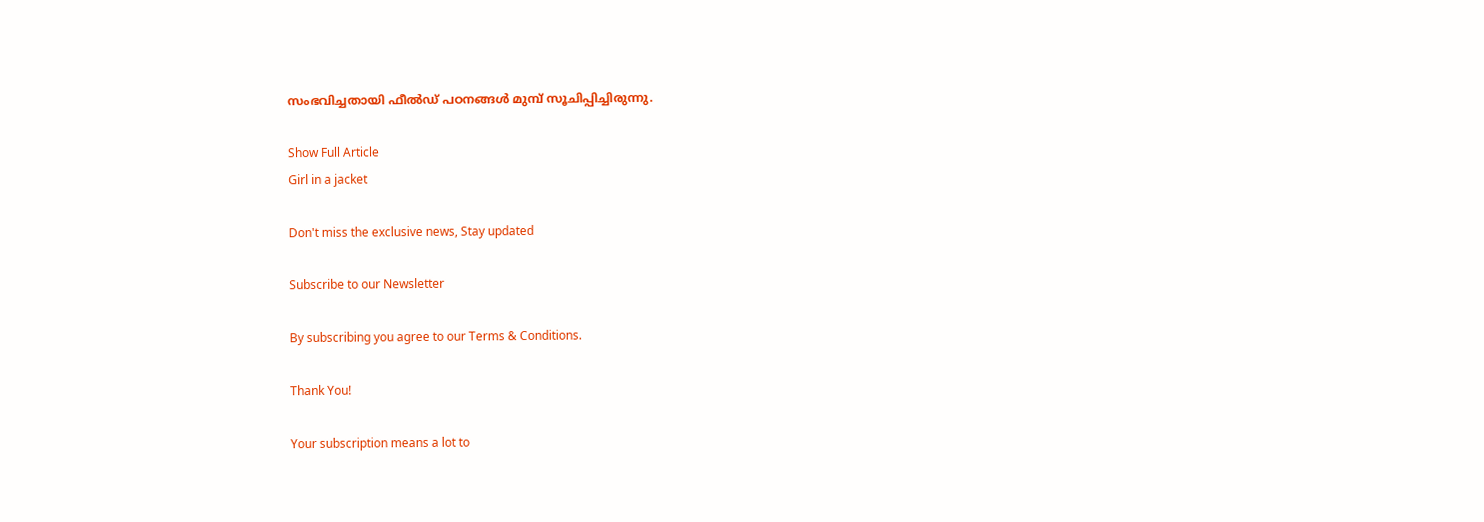സംഭവിച്ചതായി ഫീൽഡ് പഠനങ്ങൾ മുമ്പ് സൂചിപ്പിച്ചിരുന്നു.

Show Full Article
Girl in a jacket

Don't miss the exclusive news, Stay updated

Subscribe to our Newsletter

By subscribing you agree to our Terms & Conditions.

Thank You!

Your subscription means a lot to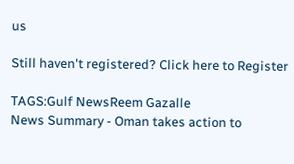us

Still haven't registered? Click here to Register

TAGS:Gulf NewsReem Gazalle
News Summary - Oman takes action to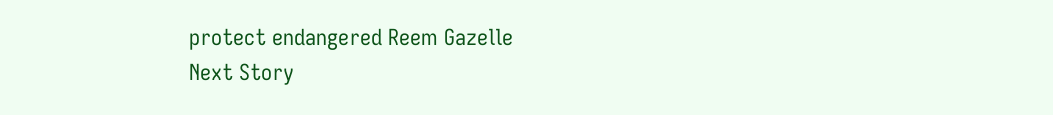protect endangered Reem Gazelle
Next Story